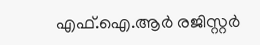എഫ്.ഐ.ആർ രജിസ്റ്റർ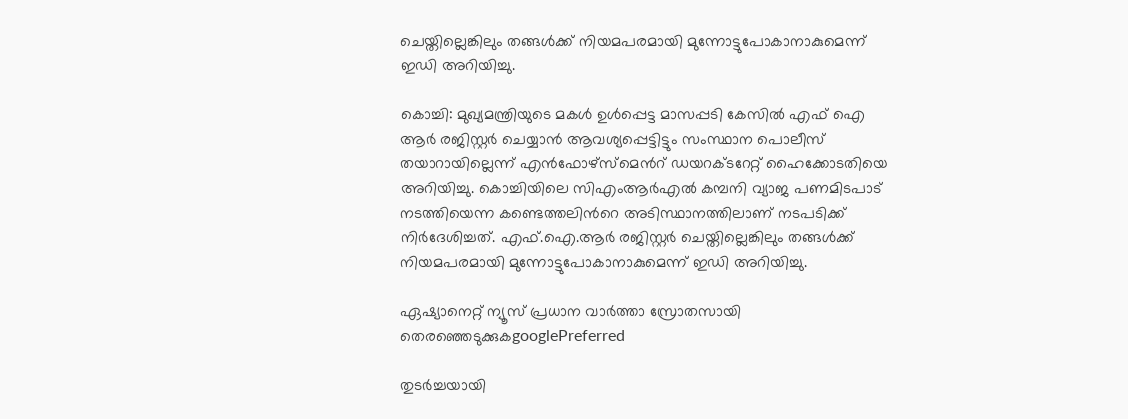ചെയ്തില്ലെങ്കിലും തങ്ങൾക്ക് നിയമപരമായി മുന്നോട്ടുപോകാനാകുമെന്ന് ഇഡി അറിയിച്ചു.

കൊച്ചി: മുഖ്യമന്ത്രിയുടെ മകൾ ഉൾപ്പെട്ട മാസപ്പടി കേസിൽ എഫ് ഐ ആർ രജിസ്റ്റർ ചെയ്യാൻ ആവശ്യപ്പെട്ടിട്ടും സംസ്ഥാന പൊലീസ് തയാറായില്ലെന്ന് എൻഫോഴ്സ്മെന്‍റ് ഡയറക്ടറേറ്റ് ഹൈക്കോടതിയെ അറിയിച്ചു. കൊച്ചിയിലെ സിഎംആർഎൽ കമ്പനി വ്യാജ പണമിടപാട് നടത്തിയെന്ന കണ്ടെത്തലിന്‍റെ അടിസ്ഥാനത്തിലാണ് നടപടിക്ക് നിർ‍ദേശിച്ചത്. എഫ്.ഐ.ആർ രജിസ്റ്റർ ചെയ്തില്ലെങ്കിലും തങ്ങൾക്ക് നിയമപരമായി മുന്നോട്ടുപോകാനാകുമെന്ന് ഇഡി അറിയിച്ചു.

ഏഷ്യാനെറ്റ് ന്യൂസ് പ്രധാന വാർത്താ സ്രോതസായി തെരഞ്ഞെടുക്കുകgooglePreferred

തുടർച്ചയായി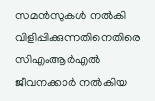സമൻസുകൾ നൽകി വിളിപ്പിക്കുന്നതിനെതിരെ സിഎംആർഎൽ ജീവനക്കാ‍ർ നൽകിയ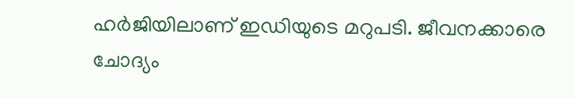ഹ‍ർജിയിലാണ് ഇഡിയുടെ മറുപടി. ജീവനക്കാരെ ചോദ്യം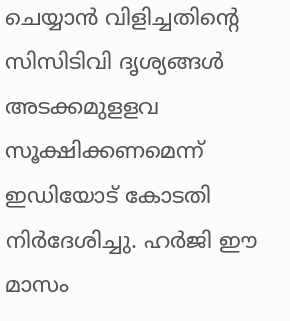ചെയ്യാൻ വിളിച്ചതിന്‍റെ സിസിടിവി ദൃശ്യങ്ങൾ അടക്കമുളളവ സൂക്ഷിക്കണമെന്ന് ഇഡിയോട് കോടതി നിർദേശിച്ചു. ഹർജി ഈ മാസം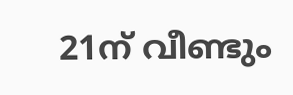21ന് വീണ്ടും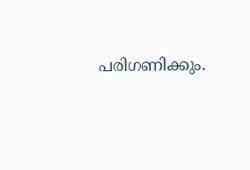പരിഗണിക്കും.